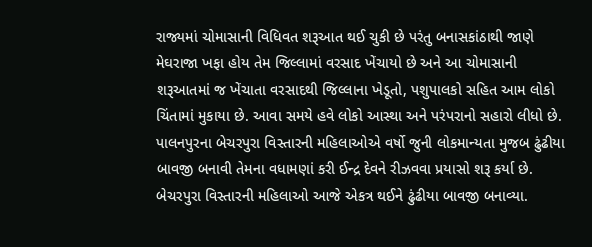રાજ્યમાં ચોમાસાની વિધિવત શરૂઆત થઈ ચુકી છે પરંતુ બનાસકાંઠાથી જાણે મેઘરાજા ખફા હોય તેમ જિલ્લામાં વરસાદ ખેંચાયો છે અને આ ચોમાસાની શરૂઆતમાં જ ખેંચાતા વરસાદથી જિલ્લાના ખેડૂતો, પશુપાલકો સહિત આમ લોકો ચિંતામાં મુકાયા છે. આવા સમયે હવે લોકો આસ્થા અને પરંપરાનો સહારો લીધો છે. પાલનપુરના બેચરપુરા વિસ્તારની મહિલાઓએ વર્ષો જુની લોકમાન્યતા મુજબ ઢુંઢીયા બાવજી બનાવી તેમના વધામણાં કરી ઈન્દ્ર દેવને રીઝવવા પ્રયાસો શરૂ કર્યા છે. બેચરપુરા વિસ્તારની મહિલાઓ આજે એકત્ર થઈને ઢુંઢીયા બાવજી બનાવ્યા.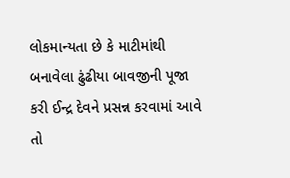લોકમાન્યતા છે કે માટીમાંથી બનાવેલા ઢુંઢીયા બાવજીની પૂજા કરી ઈન્દ્ર દેવને પ્રસન્ન કરવામાં આવે તો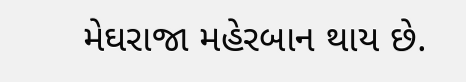મેઘરાજા મહેરબાન થાય છે.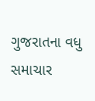ગુજરાતના વધુ સમાચાર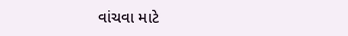વાંચવા માટે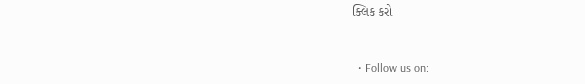ક્લિક કરો


  • Follow us on: